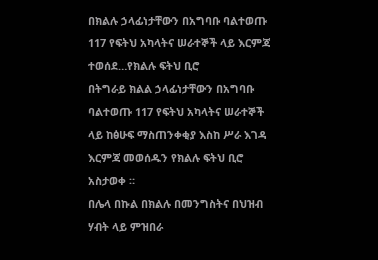በክልሉ ኃላፊነታቸውን በአግባቡ ባልተወጡ 117 የፍትህ አካላትና ሠራተኞች ላይ እርምጃ ተወሰደ…የክልሉ ፍትህ ቢሮ
በትግራይ ክልል ኃላፊነታቸውን በአግባቡ ባልተወጡ 117 የፍትህ አካላትና ሠራተኞች ላይ ከፅሁፍ ማስጠንቀቂያ እስከ ሥራ እገዳ እርምጃ መወሰዱን የክልሉ ፍትህ ቢሮ አስታወቀ ።
በሌላ በኩል በክልሉ በመንግስትና በህዝብ ሃብት ላይ ምዝበራ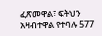ፈጽመዋል፣ ፍትህን አዛብተዋል የተባሉ 577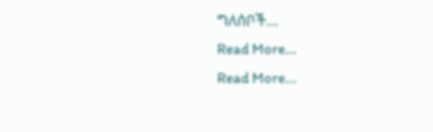ግለሰቦች…
Read More...
Read More...